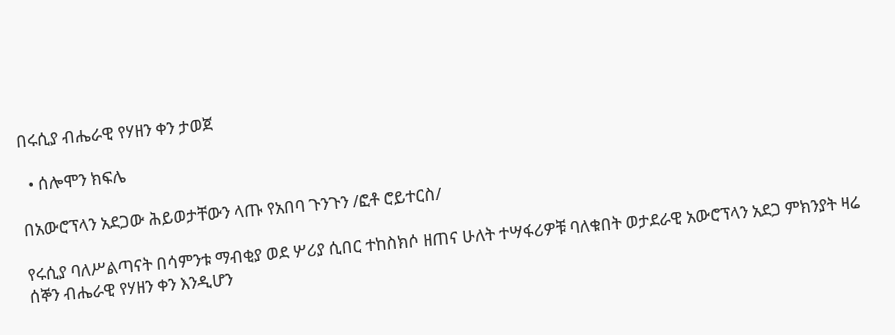በሩሲያ ብሔራዊ የሃዘን ቀን ታወጀ

  • ሰሎሞን ክፍሌ

በአውሮፕላን አደጋው ሕይወታቸውን ላጡ የአበባ ጉንጉን /ፎቶ ሮይተርስ/

የሩሲያ ባለሥልጣናት በሳምንቱ ማብቂያ ወደ ሦሪያ ሲበር ተከስክሶ ዘጠና ሁለት ተሣፋሪዎቹ ባለቁበት ወታደራዊ አውሮፕላን አደጋ ምክንያት ዛሬ ሰኞን ብሔራዊ የሃዘን ቀን እንዲሆን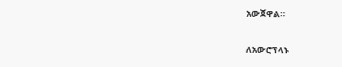አውጀዋል።

ለአውሮፕላኑ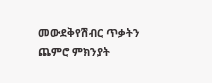መውደቅየሽብር ጥቃትን ጨምሮ ምክንያት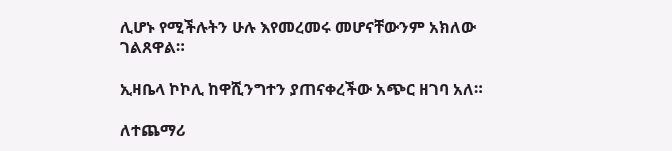ሊሆኑ የሚችሉትን ሁሉ እየመረመሩ መሆናቸውንም አክለው ገልጸዋል።

ኢዛቤላ ኮኮሊ ከዋሺንግተን ያጠናቀረችው አጭር ዘገባ አለ።

ለተጨማሪ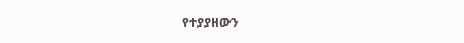የተያያዘውን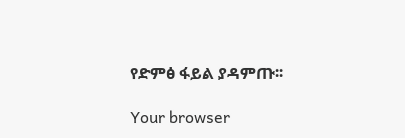የድምፅ ፋይል ያዳምጡ፡፡

Your browser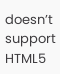doesn’t support HTML5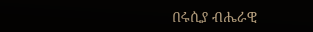በሩሲያ ብሔራዊ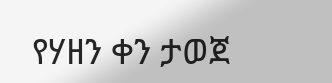የሃዘን ቀን ታወጀ